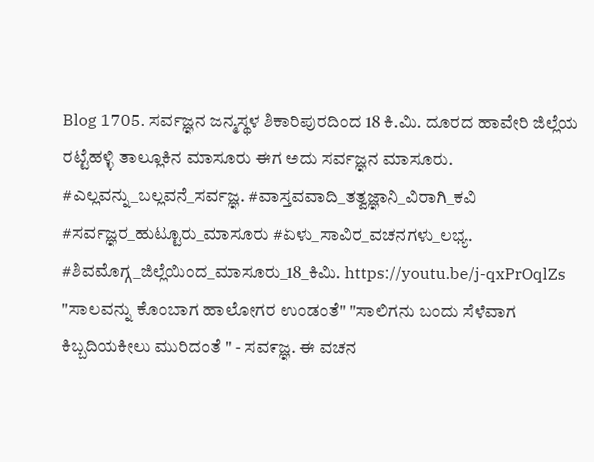Blog 1705. ಸರ್ವಜ್ಞನ ಜನ್ಮಸ್ಥಳ ಶಿಕಾರಿಪುರದಿಂದ 18 ಕಿ.ಮಿ. ದೂರದ ಹಾವೇರಿ ಜಿಲ್ಲೆಯ ರಟ್ಟೆಹಳ್ಳಿ ತಾಲ್ಲೂಕಿನ ಮಾಸೂರು ಈಗ ಅದು ಸರ್ವಜ್ಞನ ಮಾಸೂರು.
#ಎಲ್ಲವನ್ನು_ಬಲ್ಲವನೆ_ಸರ್ವಜ್ಞ. #ವಾಸ್ತವವಾದಿ_ತತ್ವಜ್ಞಾನಿ_ವಿರಾಗಿ_ಕವಿ #ಸರ್ವಜ್ಞರ_ಹುಟ್ಟೂರು_ಮಾಸೂರು #ಏಳು_ಸಾವಿರ_ವಚನಗಳು_ಲಭ್ಯ. #ಶಿವಮೊಗ್ಗ_ಜಿಲ್ಲೆಯಿಂದ_ಮಾಸೂರು_18_ಕಿಮಿ. https://youtu.be/j-qxPrOqlZs "ಸಾಲವನ್ನು ಕೊಂಬಾಗ ಹಾಲೋಗರ ಉಂಡಂತೆ" "ಸಾಲಿಗನು ಬಂದು ಸೆಳೆವಾಗ ಕಿಬ್ಬದಿಯಕೀಲು ಮುರಿದಂತೆ " - ಸವ೯ಜ್ಞ. ಈ ವಚನ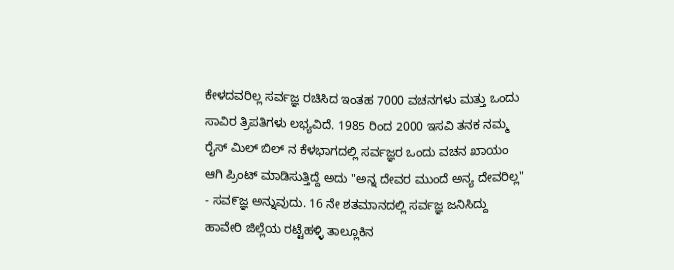ಕೇಳದವರಿಲ್ಲ ಸರ್ವಜ್ಞ ರಚಿಸಿದ ಇಂತಹ 7000 ವಚನಗಳು ಮತ್ತು ಒಂದು ಸಾವಿರ ತ್ರಿಪತಿಗಳು ಲಭ್ಯವಿದೆ. 1985 ರಿಂದ 2000 ಇಸವಿ ತನಕ ನಮ್ಮ ರೈಸ್ ಮಿಲ್ ಬಿಲ್ ನ ಕೆಳಭಾಗದಲ್ಲಿ ಸರ್ವಜ್ಞರ ಒಂದು ವಚನ ಖಾಯಂ ಆಗಿ ಪ್ರಿಂಟ್ ಮಾಡಿಸುತ್ತಿದ್ದೆ ಅದು "ಅನ್ನ ದೇವರ ಮುಂದೆ ಅನ್ಯ ದೇವರಿಲ್ಲ" - ಸವ೯ಜ್ಞ ಅನ್ನುವುದು. 16 ನೇ ಶತಮಾನದಲ್ಲಿ ಸರ್ವಜ್ಞ ಜನಿಸಿದ್ದು ಹಾವೇರಿ ಜಿಲ್ಲೆಯ ರಟ್ಟೆಹಳ್ಳಿ ತಾಲ್ಲೂಕಿನ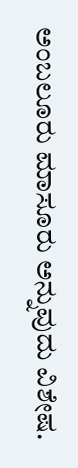ಅಂಬಲೂರು ಮಾಸೂರು ಅನ್ನುವುದು ವಿಶೇಷ.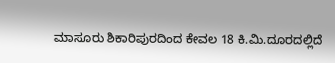ಮಾಸೂರು ಶಿಕಾರಿಪುರದಿಂದ ಕೇವಲ 18 ಕಿ.ಮಿ.ದೂರದಲ್ಲಿದೆ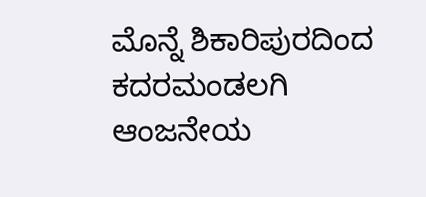ಮೊನ್ನೆ ಶಿಕಾರಿಪುರದಿಂದ ಕದರಮಂಡಲಗಿ ಆಂಜನೇಯ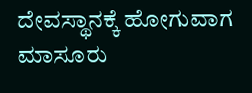ದೇವಸ್ಥಾನಕ್ಕೆ ಹೋಗುವಾಗ ಮಾಸೂರು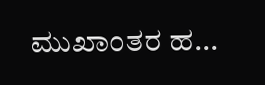ಮುಖಾಂತರ ಹ...